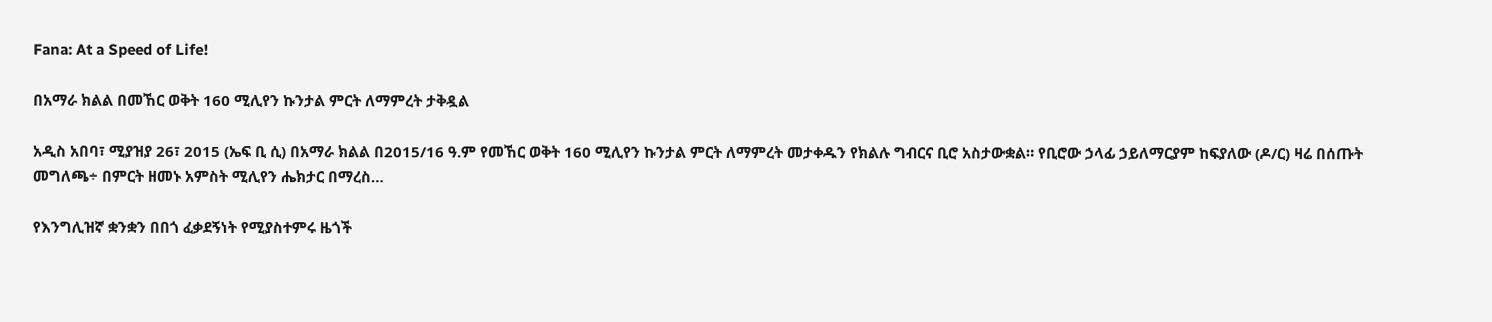Fana: At a Speed of Life!

በአማራ ክልል በመኸር ወቅት 160 ሚሊየን ኩንታል ምርት ለማምረት ታቅዷል

አዲስ አበባ፣ ሚያዝያ 26፣ 2015 (ኤፍ ቢ ሲ) በአማራ ክልል በ2015/16 ዓ.ም የመኸር ወቅት 160 ሚሊየን ኩንታል ምርት ለማምረት መታቀዱን የክልሉ ግብርና ቢሮ አስታውቋል። የቢሮው ኃላፊ ኃይለማርያም ከፍያለው (ዶ/ር) ዛሬ በሰጡት መግለጫ÷ በምርት ዘመኑ አምስት ሚሊየን ሔክታር በማረስ…

የእንግሊዝኛ ቋንቋን በበጎ ፈቃደኝነት የሚያስተምሩ ዜጎች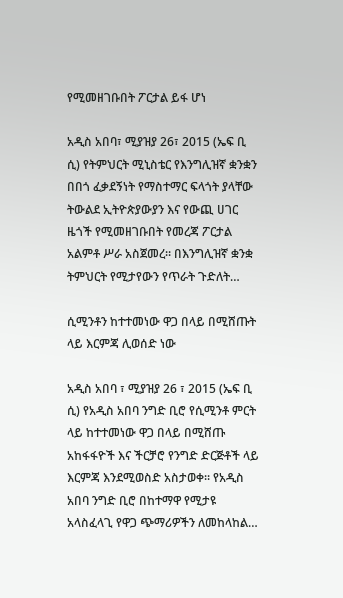የሚመዘገቡበት ፖርታል ይፋ ሆነ

አዲስ አበባ፣ ሚያዝያ 26፣ 2015 (ኤፍ ቢ ሲ) የትምህርት ሚኒስቴር የእንግሊዝኛ ቋንቋን በበጎ ፈቃደኝነት የማስተማር ፍላጎት ያላቸው ትውልደ ኢትዮጵያውያን እና የውጪ ሀገር ዜጎች የሚመዘገቡበት የመረጃ ፖርታል አልምቶ ሥራ አስጀመረ። በእንግሊዝኛ ቋንቋ ትምህርት የሚታየውን የጥራት ጉድለት…

ሲሚንቶን ከተተመነው ዋጋ በላይ በሚሸጡት ላይ እርምጃ ሊወሰድ ነው

አዲስ አበባ ፣ ሚያዝያ 26 ፣ 2015 (ኤፍ ቢ ሲ) የአዲስ አበባ ንግድ ቢሮ የሲሚንቶ ምርት ላይ ከተተመነው ዋጋ በላይ በሚሸጡ አከፋፋዮች እና ችርቻሮ የንግድ ድርጅቶች ላይ እርምጃ እንደሚወስድ አስታወቀ፡፡ የአዲስ አበባ ንግድ ቢሮ በከተማዋ የሚታዩ አላስፈላጊ የዋጋ ጭማሪዎችን ለመከላከል…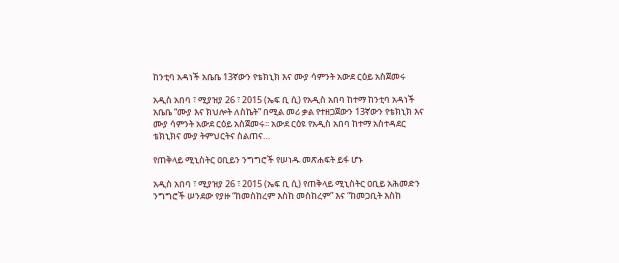ከንቲባ አዳነች አቤቤ 13ኛውን የቴክኒክ እና ሙያ ሳምንት አውደ ርዕይ አስጀመሩ

አዲስ አበባ ፣ ሚያዝያ 26 ፣ 2015 (ኤፍ ቢ ሲ) የአዲስ አበባ ከተማ ከንቲባ አዳነች አቤቤ “ሙያ እና ክህሎት ለስኬት” በሚል መሪ ቃል የተዘጋጀውን 13ኛውን የቴክኒክ እና ሙያ ሳምንት አውደ ርዕይ አስጀመሩ፡፡ አውደ ርዕዩ የአዲስ አበባ ከተማ አስተዳደር ቴክኒክና ሙያ ትምህርትና ስልጠና…

የጠቅላይ ሚኒስትር ዐቢይን ንግግሮች የሠነዱ መጽሐፍት ይፋ ሆኑ

አዲስ አበባ ፣ ሚያዝያ 26 ፣ 2015 (ኤፍ ቢ ሲ) የጠቅላይ ሚኒስትር ዐቢይ አሕመድን ንግግሮች ሠንደው የያዙ “ከመስከረም እስከ መስከረም” እና “ከመጋቢት እስከ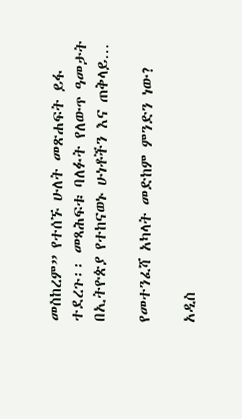መስከረም” የተሰኙ ሁለት መጽሐፍት ይፋ ተደረጉ፡፡ መጻሕፍቱ ባለፉት የለውጥ ዓመታት በኢትዮጵያ የተከናወኑ ሁነቶችን እና ጠቅላይ…

የመተንፈሻ አካላት መድከም ምንድን ነው?

አዲስ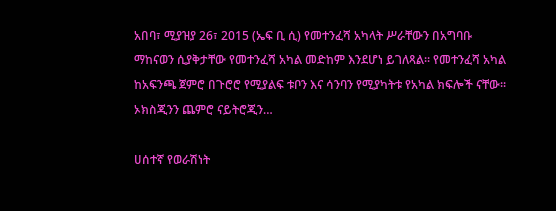አበባ፣ ሚያዝያ 26፣ 2015 (ኤፍ ቢ ሲ) የመተንፈሻ አካላት ሥራቸውን በአግባቡ ማከናወን ሲያቅታቸው የመተንፈሻ አካል መድከም እንደሆነ ይገለጻል፡፡ የመተንፈሻ አካል ከአፍንጫ ጀምሮ በጉሮሮ የሚያልፍ ቱቦን እና ሳንባን የሚያካትቱ የአካል ክፍሎች ናቸው፡፡ ኦክስጂንን ጨምሮ ናይትሮጂን…

ሀሰተኛ የወራሽነት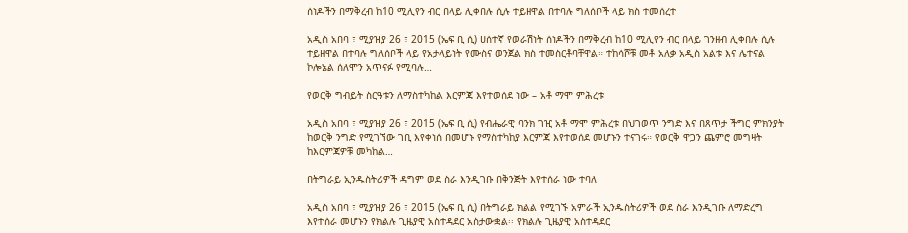ሰነዶችን በማቅረብ ከ10 ሚሊየን ብር በላይ ሊቀበሉ ሲሉ ተይዘዋል በተባሉ ግለሰቦች ላይ ክስ ተመሰረተ

አዲስ አበባ ፣ ሚያዝያ 26 ፣ 2015 (ኤፍ ቢ ሲ) ሀሰተኛ የወራሽነት ሰነዶችን በማቅረብ ከ10 ሚሊየን ብር በላይ ገንዘብ ሊቀበሉ ሲሉ ተይዘዋል በተባሉ ግለሰቦች ላይ የአታላይነት የሙስና ወንጀል ክስ ተመስርቶባቸዋል። ተከሳሾቹ መቶ አለቃ አዲስ አልቱ እና ሌተናል ኮሎኔል ሰለሞን አጥናፉ የሚባሉ…

የወርቅ ግብይት ስርዓቱን ለማስተካከል እርምጃ እየተወሰደ ነው – አቶ ማሞ ምሕረቱ

አዲስ አበባ ፣ ሚያዝያ 26 ፣ 2015 (ኤፍ ቢ ሲ) የብሔራዊ ባንክ ገዢ አቶ ማሞ ምሕረቱ በህገወጥ ንግድ እና በጸጥታ ችግር ምክንያት ከወርቅ ንግድ የሚገኘው ገቢ እየቀነሰ በመሆኑ የማስተካከያ እርምጃ እየተወሰደ መሆኑን ተናገሩ። የወርቅ ዋጋን ጨምሮ መግዛት ከእርምጃዎቹ መካከል…

በትግራይ ኢንዱስትሪዎች ዳግም ወደ ስራ እንዲገቡ በቅንጅት እየተሰራ ነው ተባለ

አዲስ አበባ ፣ ሚያዝያ 26 ፣ 2015 (ኤፍ ቢ ሲ) በትግራይ ክልል የሚገኙ አምራች ኢንዱስትሪዎች ወደ ስራ እንዲገቡ ለማድረግ እየተሰራ መሆኑን የክልሉ ጊዜያዊ አስተዳደር አስታውቋል፡፡ የክልሉ ጊዜያዊ አስተዳደር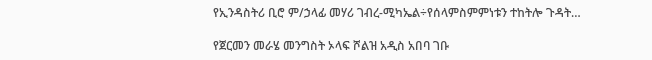የኢንዳስትሪ ቢሮ ም/ኃላፊ መሃሪ ገብረ-ሚካኤል÷የሰላምስምምነቱን ተከትሎ ጉዳት…

የጀርመን መራሄ መንግስት ኦላፍ ሾልዝ አዲስ አበባ ገቡ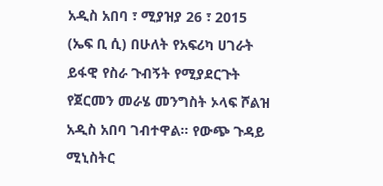አዲስ አበባ ፣ ሚያዝያ 26 ፣ 2015 (ኤፍ ቢ ሲ) በሁለት የአፍሪካ ሀገራት ይፋዊ የስራ ጉብኝት የሚያደርጉት የጀርመን መራሄ መንግስት ኦላፍ ሾልዝ አዲስ አበባ ገብተዋል። የውጭ ጉዳይ ሚኒስትር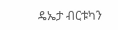ዴኤታ ብርቱካን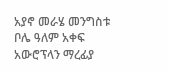አያኖ መራሄ መንግስቱ ቦሌ ዓለም አቀፍ አውሮፕላን ማረፊያ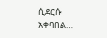ሲደርሱ አቀባበል…